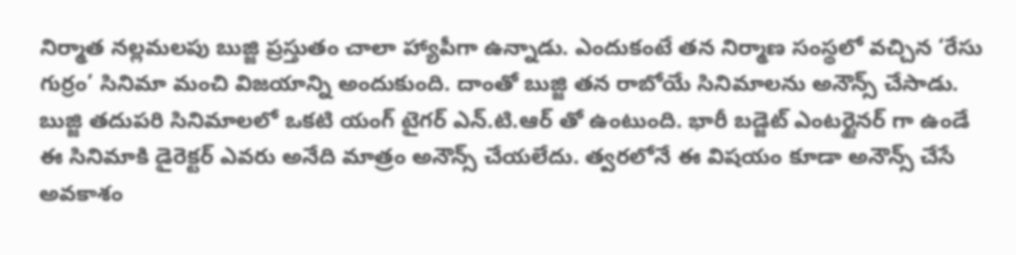నిర్మాత నల్లమలపు బుజ్జి ప్రస్తుతం చాలా హ్యాపీగా ఉన్నాడు. ఎందుకంటే తన నిర్మాణ సంస్థలో వచ్చిన ‘రేసు గుర్రం’ సినిమా మంచి విజయాన్ని అందుకుంది. దాంతో బుజ్జి తన రాబోయే సినిమాలను అనౌన్స్ చేసాడు.
బుజ్జి తదుపరి సినిమాలలో ఒకటి యంగ్ టైగర్ ఎన్.టి.ఆర్ తో ఉంటుంది. భారీ బడ్జెట్ ఎంటర్టైనర్ గా ఉండే ఈ సినిమాకి డైరెక్టర్ ఎవరు అనేది మాత్రం అనౌన్స్ చేయలేదు. త్వరలోనే ఈ విషయం కూడా అనౌన్స్ చేసే అవకాశం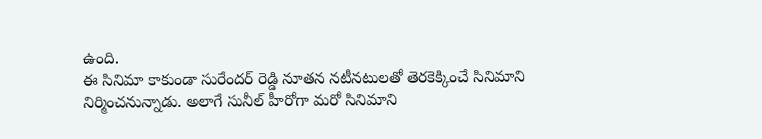ఉంది.
ఈ సినిమా కాకుండా సురేందర్ రెడ్డి నూతన నటీనటులతో తెరకెక్కించే సినిమాని నిర్మించనున్నాడు. అలాగే సునీల్ హీరోగా మరో సినిమాని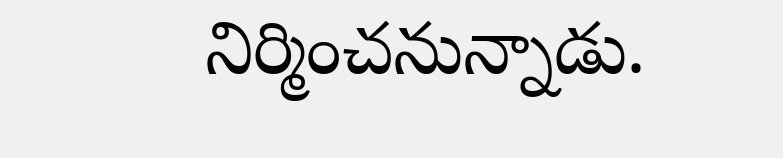నిర్మించనున్నాడు.